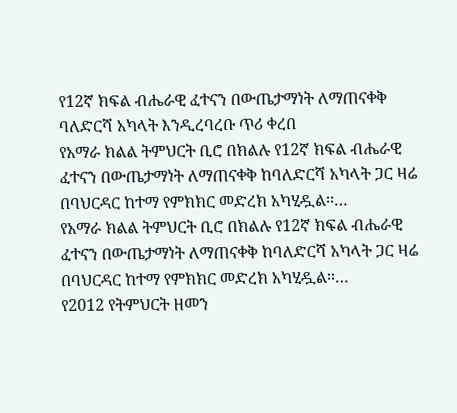የ12ኛ ክፍል ብሔራዊ ፈተናን በውጤታማነት ለማጠናቀቅ ባለድርሻ አካላት እንዲረባረቡ ጥሪ ቀረበ
የአማራ ክልል ትምህርት ቢሮ በክልሉ የ12ኛ ክፍል ብሔራዊ ፈተናን በውጤታማነት ለማጠናቀቅ ከባለድርሻ አካላት ጋር ዛሬ በባህርዳር ከተማ የምክክር መድረክ አካሂዷል፡፡…
የአማራ ክልል ትምህርት ቢሮ በክልሉ የ12ኛ ክፍል ብሔራዊ ፈተናን በውጤታማነት ለማጠናቀቅ ከባለድርሻ አካላት ጋር ዛሬ በባህርዳር ከተማ የምክክር መድረክ አካሂዷል፡፡…
የ2012 የትምህርት ዘመን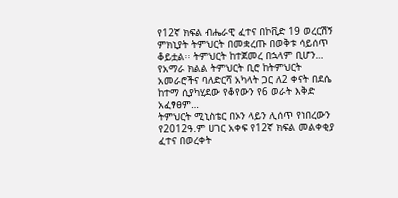የ12ኛ ክፍል ብሔራዊ ፈተና በኮቪድ 19 ወረርሽኝ ምክኒያት ትምህርት በመቋረጡ በወቅቱ ሳይሰጥ ቆይቷል፡፡ ትምህርት ከተጀመረ በኋላም ቢሆን…
የአማራ ክልል ትምህርት ቢሮ ከትምህርት አመራሮችና ባለድርሻ አካላት ጋር ለ2 ቀናት በደሴ ከተማ ሲያካሂደው የቆየውን የ6 ወራት እቅድ አፈፃፀም…
ትምህርት ሚኒስቴር በኦን ላይን ሊሰጥ የነበረውን የ2012ዓ.ም ሀገር አቀፍ የ12ኛ ክፍል መልቀቂያ ፈተና በወረቀት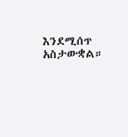እንደሚሰጥ አስታውቋል።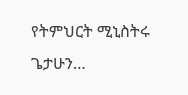የትምህርት ሚኒስትሩ ጌታሁን…